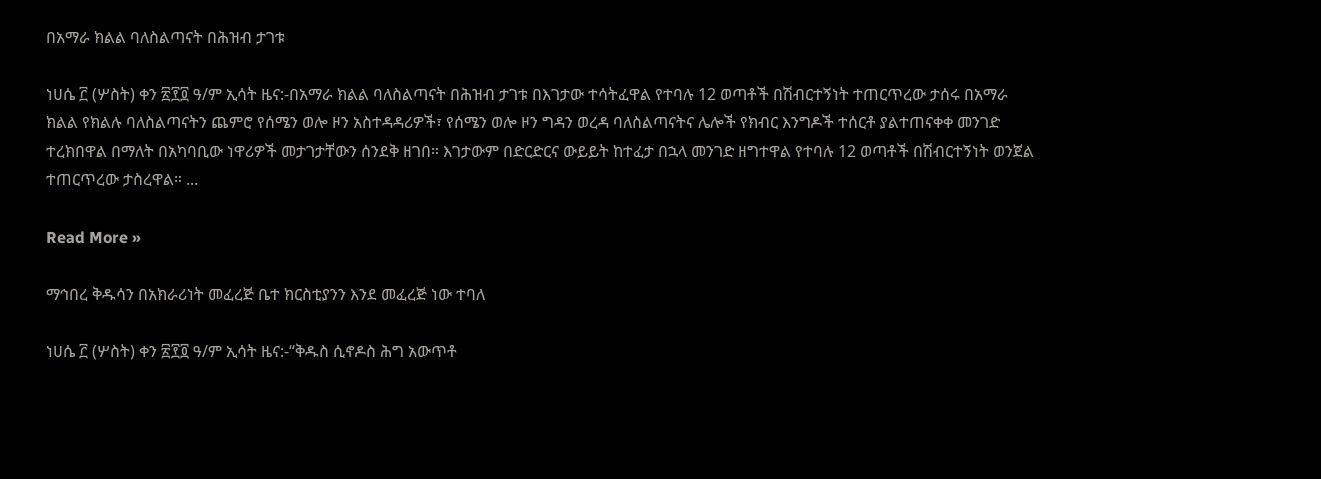በአማራ ክልል ባለስልጣናት በሕዝብ ታገቱ

ነሀሴ ፫ (ሦስት) ቀን ፳፻፬ ዓ/ም ኢሳት ዜና:-በአማራ ክልል ባለስልጣናት በሕዝብ ታገቱ በእገታው ተሳትፈዋል የተባሉ 12 ወጣቶች በሽብርተኝነት ተጠርጥረው ታሰሩ በአማራ ክልል የክልሉ ባለስልጣናትን ጨምሮ የሰሜን ወሎ ዞን አስተዳዳሪዎች፣ የሰሜን ወሎ ዞን ግዳን ወረዳ ባለስልጣናትና ሌሎች የክብር እንግዶች ተሰርቶ ያልተጠናቀቀ መንገድ ተረክበዋል በማለት በአካባቢው ነዋሪዎች መታገታቸውን ሰንደቅ ዘገበ። እገታውም በድርድርና ውይይት ከተፈታ በኋላ መንገድ ዘግተዋል የተባሉ 12 ወጣቶች በሽብርተኝነት ወንጀል ተጠርጥረው ታስረዋል። ...

Read More »

ማኅበረ ቅዱሳን በአክራሪነት መፈረጅ ቤተ ክርስቲያንን እንደ መፈረጅ ነው ተባለ

ነሀሴ ፫ (ሦስት) ቀን ፳፻፬ ዓ/ም ኢሳት ዜና:-“ቅዱስ ሲኖዶስ ሕግ አውጥቶ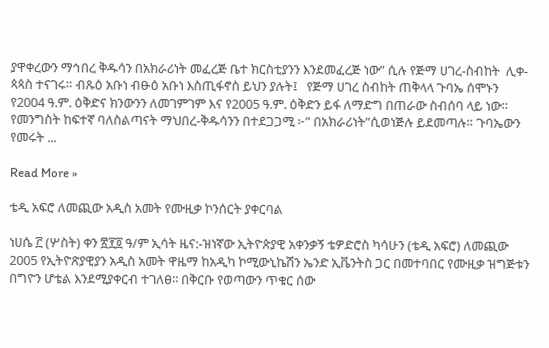ያዋቀረውን ማኅበረ ቅዱሳን በአክራሪነት መፈረጅ ቤተ ክርስቲያንን እንደመፈረጅ ነው” ሲሉ የጅማ ሀገረ-ስብከት  ሊቀ-ጳጳስ ተናገሩ። ብጹዕ አቡነ ብፁዕ አቡነ እስጢፋኖስ ይህን ያሉት፤   የጅማ ሀገረ ስብከት ጠቅላላ ጉባኤ ሰሞኑን  የ2004 ዓ.ም. ዕቅድና ክንውንን ለመገምገም እና የ2005 ዓ.ም. ዕቅድን ይፋ ለማድግ በጠራው ስብሰባ ላይ ነው። የመንግስት ከፍተኛ ባለስልጣናት ማህበረ-ቅዱሳንን በተደጋጋሚ ፦” በአክራሪነት”ሲወነጅሉ ይደመጣሉ። ጉባኤውን የመሩት ...

Read More »

ቴዲ አፍሮ ለመጪው አዲስ አመት የሙዚቃ ኮንሰርት ያቀርባል

ነሀሴ ፫ (ሦስት) ቀን ፳፻፬ ዓ/ም ኢሳት ዜና:-ዝነኛው ኢትዮጵያዊ አቀንቃኝ ቴዎድሮስ ካሳሁን (ቴዲ አፍሮ) ለመጪው 2005 የኢትዮጽያዊያን አዲስ አመት ዋዜማ ከአዲካ ኮሚውኒኬሽን ኤንድ ኢቬንትስ ጋር በመተባበር የሙዚቃ ዝግጅቱን በግዮን ሆቴል እንደሚያቀርብ ተገለፀ፡፡ በቅርቡ የወጣውን ጥቁር ሰው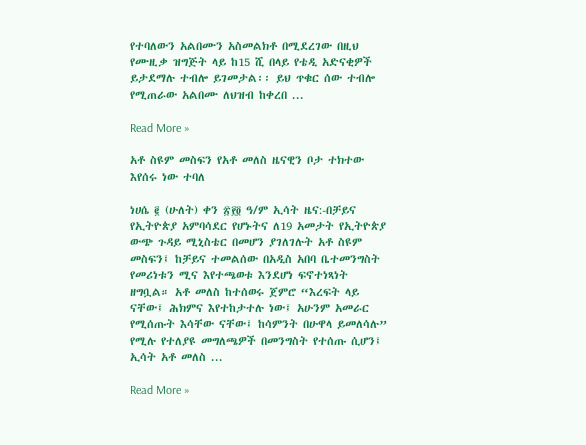የተባለውን አልበሙን አስመልክቶ በሚደረገው በዚህ የሙዚቃ ዝግጅት ላይ ከ15 ሺ በላይ የቴዲ አድናቂዎች ይታደማሉ ተብሎ ይገመታል፡፡ ይህ ጥቁር ሰው ተብሎ የሚጠራው አልበሙ ለህዝብ ከቀረበ ...

Read More »

አቶ ስዩም መስፍን የአቶ መለስ ዜናዊን ቦታ ተክተው እየሰሩ ነው ተባለ

ነሀሴ ፪ (ሁለት) ቀን ፳፻፬ ዓ/ም ኢሳት ዜና:-በቻይና የኢትዮጵያ አምባሳደር የሆኑትና ለ19 አመታት የኢትዮጵያ ውጭ ጉዳይ ሚኒስቴር በመሆን ያገለገሉት አቶ ስዩም መስፍን፤ ከቻይና ተመልሰው በአዲስ አበባ ቤተመንግስት የመሪነቱን ሚና እየተጫወቱ እንደሆነ ፍኖተነጻነት ዘግቧል። አቶ መለስ ከተሰወሩ ጀምሮ “እረፍት ላይ ናቸው፤ ሕክምና እየተከታተሉ ነው፤ አሁንም አመራር የሚሰጡት እሳቸው ናቸው፤ ከሳምንት በሁዋላ ይመለሳሉ” የሚሉ የተለያዩ መግለጫዎች በመንግስት የተሰጡ ሲሆን፤ ኢሳት አቶ መለስ ...

Read More »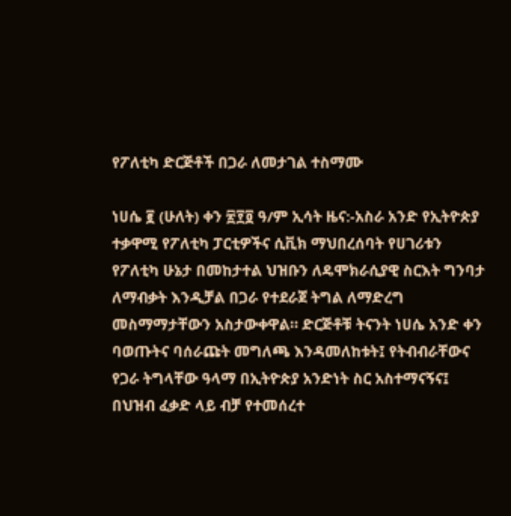የፖለቲካ ድርጅቶች በጋራ ለመታገል ተስማሙ

ነሀሴ ፪ (ሁለት) ቀን ፳፻፬ ዓ/ም ኢሳት ዜና:-አስራ አንድ የኢትዮጵያ ተቃዋሚ የፖለቲካ ፓርቲዎችና ሲቪክ ማህበረሰባት የሀገሪቱን የፖለቲካ ሁኔታ በመከታተል ህዝቡን ለዴሞክራሲያዊ ስርእት ግንባታ ለማብቃት እንዲቻል በጋራ የተደራጀ ትግል ለማድረግ መስማማታቸውን አስታውቀዋል። ድርጅቶቹ ትናንት ነሀሴ አንድ ቀን ባወጡትና ባሰራጩት መግለጫ እንዳመለከቱት፤ የትብብራቸውና የጋራ ትግላቸው ዓላማ በኢትዮጵያ አንድነት ስር አስተማናኝና፤ በህዝብ ፈቃድ ላይ ብቻ የተመሰረተ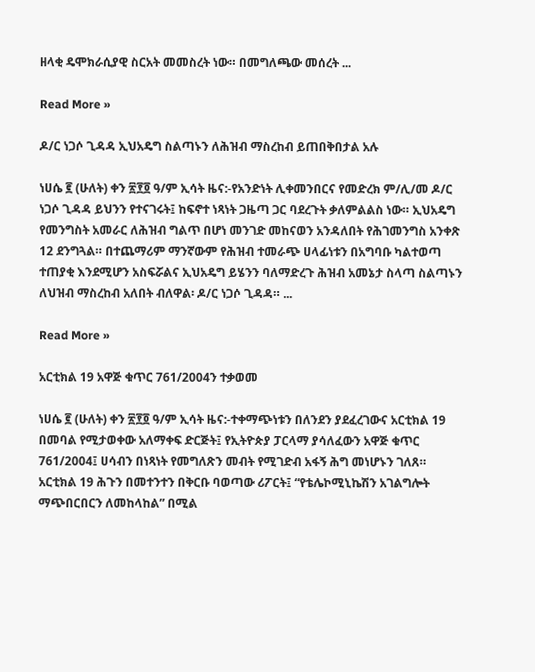ዘላቂ ዴሞክራሲያዊ ስርአት መመስረት ነው። በመግለጫው መሰረት ...

Read More »

ዶ/ር ነጋሶ ጊዳዳ ኢህአዴግ ስልጣኑን ለሕዝብ ማስረከብ ይጠበቅበታል አሉ

ነሀሴ ፪ (ሁለት) ቀን ፳፻፬ ዓ/ም ኢሳት ዜና:-የአንድነት ሊቀመንበርና የመድረክ ም/ሊ/መ ዶ/ር ነጋሶ ጊዳዳ ይህንን የተናገሩት፤ ከፍኖተ ነጻነት ጋዜጣ ጋር ባደረጉት ቃለምልልስ ነው። ኢህአዴግ የመንግስት አመራር ለሕዝብ ግልጥ በሆነ መንገድ መከናወን አንዳለበት የሕገመንግስ አንቀጽ 12 ደንግጓል። በተጨማሪም ማንኛውም የሕዝብ ተመራጭ ሀላፊነቱን በአግባቡ ካልተወጣ ተጠያቂ እንደሚሆን አስፍሯልና ኢህአዴግ ይሄንን ባለማድረጉ ሕዝብ አመኔታ ስላጣ ስልጣኑን ለህዝብ ማስረከብ አለበት ብለዋል፡ ዶ/ር ነጋሶ ጊዳዳ። ...

Read More »

አርቲክል 19 አዋጅ ቁጥር 761/2004ን ተቃወመ

ነሀሴ ፪ (ሁለት) ቀን ፳፻፬ ዓ/ም ኢሳት ዜና:-ተቀማጭነቱን በለንደን ያደፈረገውና አርቲክል 19 በመባል የሚታወቀው አለማቀፍ ድርጅት፤ የኢትዮጵያ ፓርላማ ያሳለፈውን አዋጅ ቁጥር 761/2004፤ ሀሳብን በነጻነት የመግለጽን መብት የሚገድብ አፋኝ ሕግ መነሆኑን ገለጸ። አርቲክል 19 ሕጉን በመተንተን በቅርቡ ባወጣው ሪፖርት፤ “የቴሌኮሚኒኬሽን አገልግሎት ማጭበርበርን ለመከላከል” በሚል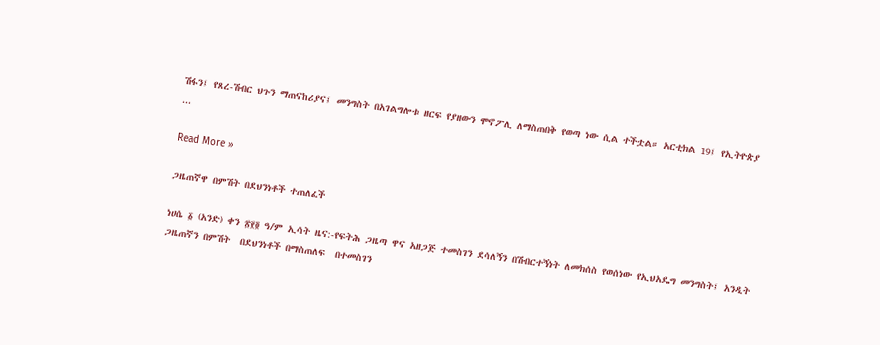ሽፋን፤ የጸረ-ሽብር ህጉን ማጠናከሪያና፤ መንግስት በአገልግሎቱ ዘርፍ የያዘውን ሞኖፖሊ ለማስጠበቅ የወጣ ነው ሲል ተችቷል። አርቲክል 19፤ የኢትዮጵያ ...

Read More »

ጋዜጠኛዋ በምሽት በደህንነቶች ተጠለፈች

ነሀሴ ፩ (አንድ) ቀን ፳፻፬ ዓ/ም ኢሳት ዜና:-የፍትሕ ጋዜጣ ዋና አዘጋጅ ተመስገን ደሳለኝን በሽብርተኝነት ለመክሰስ የወሰነው የኢህአዴግ መንግስት፤ አንዲት ጋዜጠኛን በምሽት  በደህንነቶች በማስጠለፍ  በተመስገን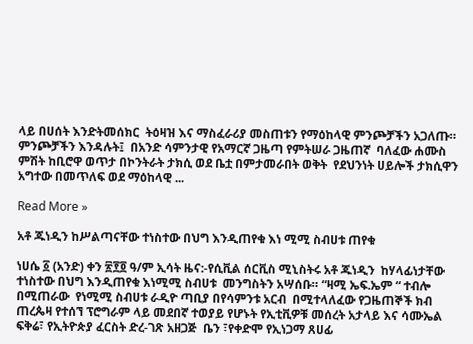ላይ በሀሰት እንድትመሰክር  ትዕዛዝ እና ማስፈራሪያ መስጠቱን የማዕከላዊ ምንጮቻችን አጋለጡ። ምንጮቻችን እንዳሉት፤  በአንድ ሳምንታዊ የአማርኛ ጋዜጣ የምትሠራ ጋዜጠኛ  ባለፈው ሐሙስ ምሽት ከቢሮዋ ወጥታ በኮንትራት ታክሲ ወደ ቤቷ በምታመራበት ወቅት  የደህንነት ሀይሎች ታክሲዋን አግተው በመጥለፍ ወደ ማዕከላዊ ...

Read More »

አቶ ጁነዲን ከሥልጣናቸው ተነስተው በህግ እንዲጠየቁ እነ ሚሚ ስብሀቱ ጠየቁ

ነሀሴ ፩ (አንድ) ቀን ፳፻፬ ዓ/ም ኢሳት ዜና:-የሲቪል ሰርቪስ ሚኒስትሩ አቶ ጁነዲን  ከሃላፊነታቸው ተነስተው በህግ እንዲጠየቁ እነሚሚ ስብሀቱ  መንግስትን አሣሰቡ። “ዛሚ ኤፍ.ኤም “ ተብሎ በሚጠራው  የነሚሚ ስብሀቱ ራዲዮ ጣቢያ በየሳምንቱ አርብ  በሚተላለፈው የጋዜጠኞች ክብ ጠረጴዛ የተሰኘ ፕሮግራም ላይ መደበኛ ተወያይ የሆኑት የኢቲቪዎቹ መሰረት አታላይ እና ሳሙኤል ፍቅሬ፣ የኢትዮጵያ ፈርስት ድረ-ገጽ አዘጋጅ  ቤን ፣የቀድሞ የኢነጋማ ጸሀፊ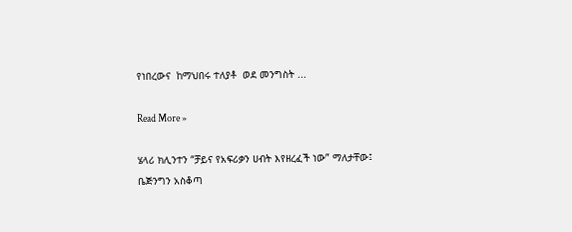የነበረውና  ከማህበሩ ተለያቶ  ወደ መንግስት ...

Read More »

ሄላሪ ክሊንተን “ቻይና የአፍሪቃን ሀብት እየዘረፈች ነው” ማለታቸው፤ ቤጅንግን አስቆጣ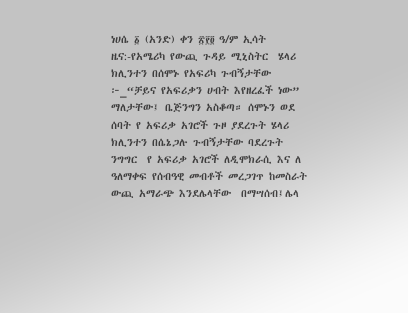ነሀሴ ፩ (አንድ) ቀን ፳፻፬ ዓ/ም ኢሳት ዜና:-የአሜሪካ የውጪ ጉዳይ ሚኒስትር  ሄላሪ ክሊንተን በሰሞኑ የአፍሪካ ጉብኝታቸው ፦_“ቻይና የአፍሪቃን ሀብት እየዘረፈች ነው” ማለታቸው፤ ቤጅንግን አስቆጣ። ሰሞኑን ወደ ሰባት የ አፍሪቃ አገሮች ጉዞ ያደረጉት ሄላሪ ክሊንተን በሴኔጋሉ ጉብኝታቸው ባደረጉት ንግግር  የ አፍሪቃ አገሮች ለዲሞክራሲ እና ለ ዓለማቀፍ የሰብዓዊ መብቶች መረጋገጥ ከመስራት ውጪ አማራጭ እንደሌላቸው  በማሣሰብ፤ሌላ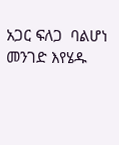አጋር ፍለጋ  ባልሆነ መንገድ እየሄዱ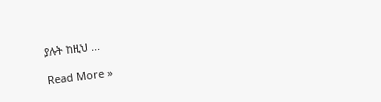ያሉት ከዚህ ...

Read More »